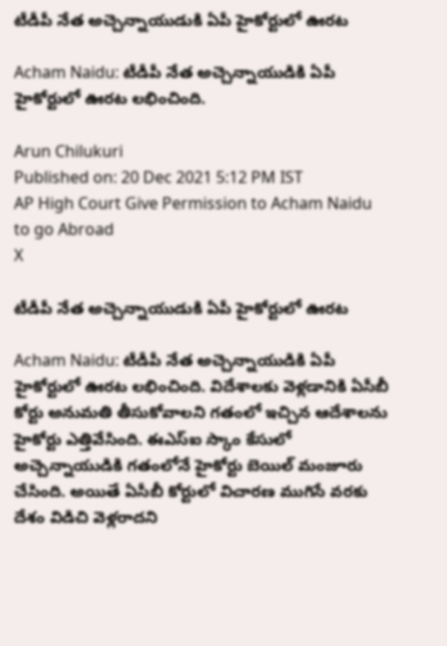టీడీపీ నేత అచ్చెన్నాయుడుకి ఏపీ హైకోర్టులో ఊరట

Acham Naidu: టీడీపీ నేత అచ్చెన్నాయుడికి ఏపీ హైకోర్టులో ఊరట లభించింది.

Arun Chilukuri
Published on: 20 Dec 2021 5:12 PM IST
AP High Court Give Permission to Acham Naidu to go Abroad
X

టీడీపీ నేత అచ్చెన్నాయుడుకి ఏపీ హైకోర్టులో ఊరట

Acham Naidu: టీడీపీ నేత అచ్చెన్నాయుడికి ఏపీ హైకోర్టులో ఊరట లభించింది. విదేశాలకు వెళ్లడానికి ఏసీబీ కోర్టు అనుమతి తీసుకోవాలని గతంలో ఇచ్చిన ఆదేశాలను హైకోర్టు ఎత్తివేసింది. ఈఎస్‌ఐ స్కాం కేసులో అచ్చెన్నాయుడికి గతంలోనే హైకోర్టు బెయిల్ మంజూరు చేసింది. అయితే ఏసీబీ కోర్టులో విచారణ ముగిసే వరకు దేశం విడిచి వెళ్లరాదని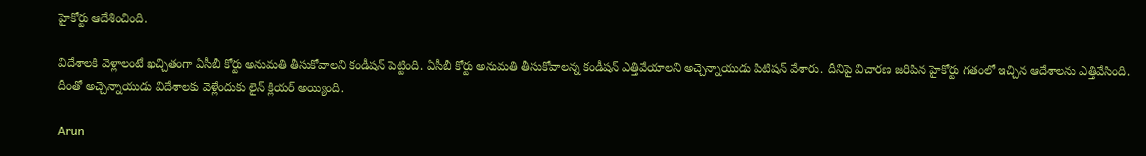హైకోర్టు ఆదేశించింది.

విదేశాలకి వెళ్లాలంటే ఖచ్చితంగా ఏసీబీ కోర్టు అనుమతి తీసుకోవాలని కండీషన్ పెట్టింది. ఏసీబీ కోర్టు అనుమతి తీసుకోవాలన్న కండీషన్ ఎత్తివేయాలని అచ్చెన్నాయుడు పిటిషన్‌ వేశారు. దీనిపై విచారణ జరిపిన హైకోర్టు గతంలో ఇచ్చిన ఆదేశాలను ఎత్తివేసింది. దీంతో అచ్చెన్నాయుడు విదేశాలకు వెళ్లేందుకు లైన్ క్లియర్ అయ్యింది.

Arun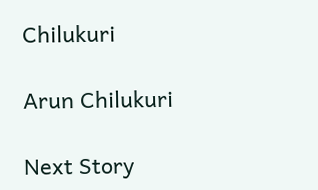Chilukuri

Arun Chilukuri

Next Story